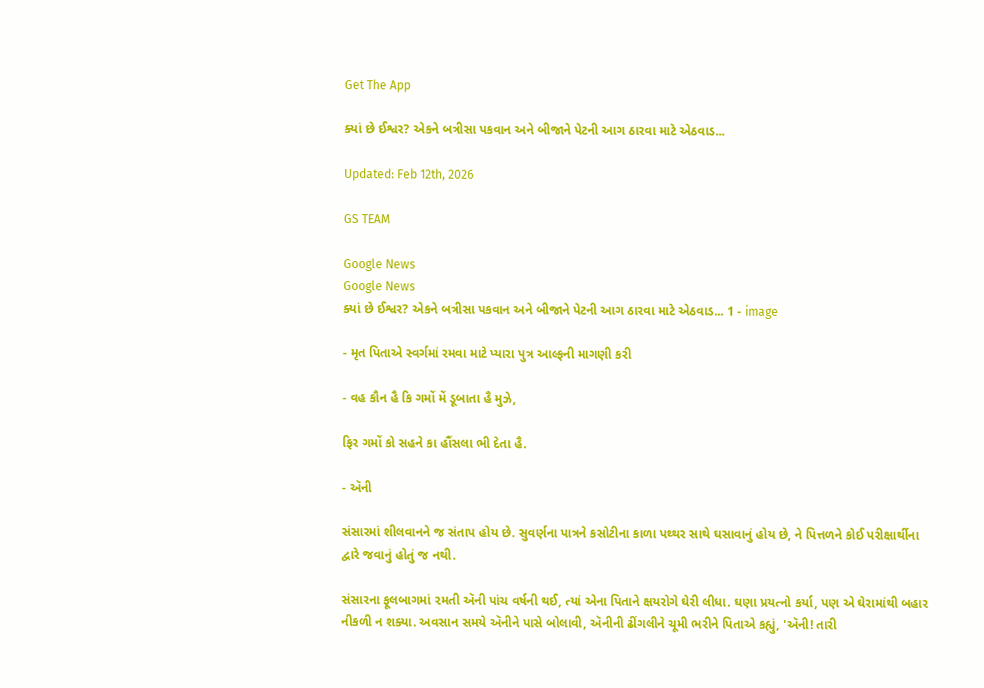Get The App

ક્યાં છે ઈશ્વર? એકને બત્રીસા પકવાન અને બીજાને પેટની આગ ઠારવા માટે એઠવાડ...

Updated: Feb 12th, 2026

GS TEAM

Google News
Google News
ક્યાં છે ઈશ્વર? એકને બત્રીસા પકવાન અને બીજાને પેટની આગ ઠારવા માટે એઠવાડ... 1 - image

- મૃત પિતાએ સ્વર્ગમાં રમવા માટે પ્યારા પુત્ર આલ્ફની માગણી કરી

- વહ કૌન હૈ કિ ગમોં મેં ડૂબાતા હૈ મુઝે,

ફિર ગમોં કો સહને કા હૌંસલા ભી દેતા હૈ.

- ઍની

સંસારમાં શીલવાનને જ સંતાપ હોય છે. સુવર્ણના પાત્રને કસોટીના કાળા પથ્થર સાથે ઘસાવાનું હોય છે, ને પિત્તળને કોઈ પરીક્ષાર્થીના દ્વારે જવાનું હોતું જ નથી.

સંસારના ફૂલબાગમાં ૨મતી ઍની પાંચ વર્ષની થઈ, ત્યાં એના પિતાને ક્ષયરોગે ઘેરી લીધા. ઘણા પ્રયત્નો કર્યા, પણ એ ઘેરામાંથી બહાર નીકળી ન શક્યા. અવસાન સમયે ઍનીને પાસે બોલાવી, ઍનીની ઢીંગલીને ચૂમી ભરીને પિતાએ કહ્યું, 'ઍની! તારી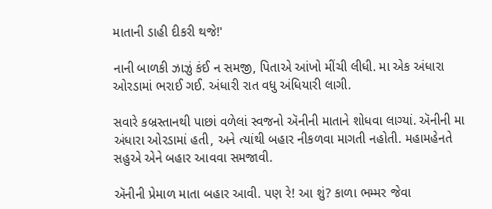માતાની ડાહી દીકરી થજે!'

નાની બાળકી ઝાઝું કંઈ ન સમજી, પિતાએ આંખો મીંચી લીધી. મા એક અંધારા ઓરડામાં ભરાઈ ગઈ. અંધારી રાત વધુ અંધિયારી લાગી.

સવારે કબ્રસ્તાનથી પાછાં વળેલાં સ્વજનો ઍનીની માતાને શોધવા લાગ્યાં. ઍનીની મા અંધારા ઓરડામાં હતી, અને ત્યાંથી બહાર નીકળવા માગતી નહોતી. મહામહેનતે સહુએ એને બહાર આવવા સમજાવી.

ઍનીની પ્રેમાળ માતા બહાર આવી. પણ રે! આ શું? કાળા ભમ્મર જેવા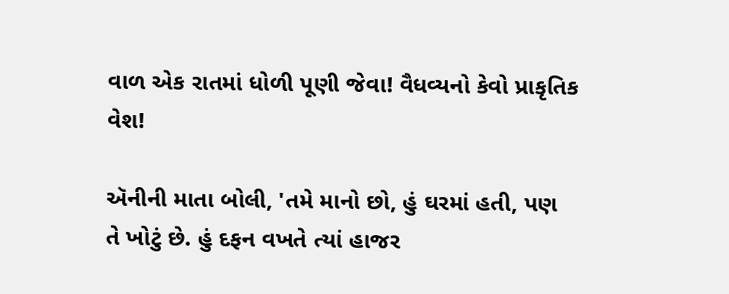વાળ એક રાતમાં ધોળી પૂણી જેવા! વૈધવ્યનો કેવો પ્રાકૃતિક વેશ!

ઍનીની માતા બોલી, 'તમે માનો છો, હું ઘરમાં હતી, પણ તે ખોટું છે. હું દફન વખતે ત્યાં હાજર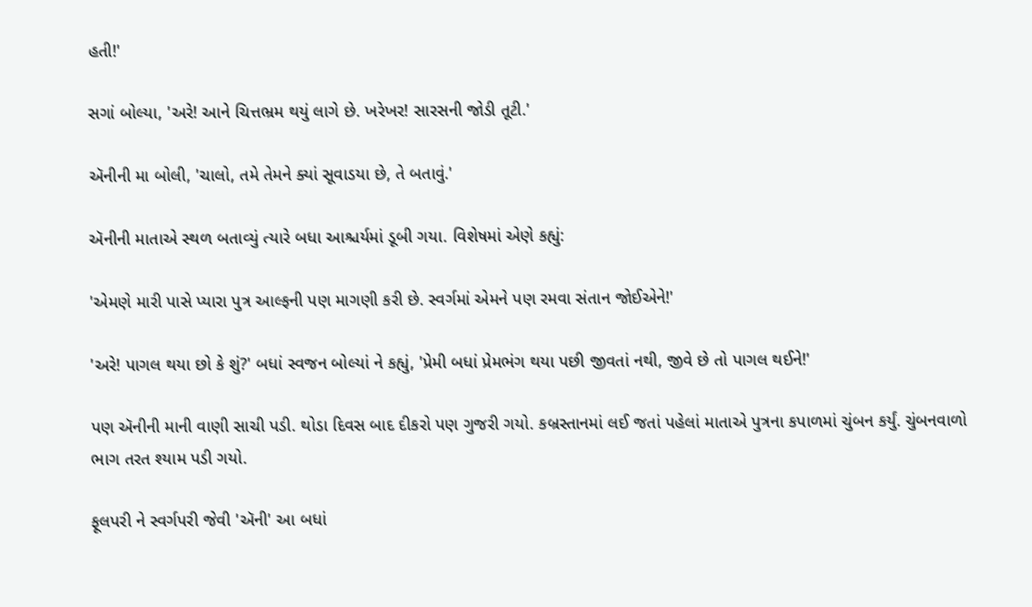હતી!'

સગાં બોલ્યા, 'અરે! આને ચિત્તભ્રમ થયું લાગે છે. ખરેખર! સારસની જોડી તૂટી.'

ઍનીની મા બોલી, 'ચાલો, તમે તેમને ક્યાં સૂવાડયા છે, તે બતાવું.'

ઍનીની માતાએ સ્થળ બતાવ્યું ત્યારે બધા આશ્ચર્યમાં ડૂબી ગયા. વિશેષમાં એણે કહ્યું:

'એમણે મારી પાસે પ્યારા પુત્ર આલ્ફની પણ માગણી કરી છે. સ્વર્ગમાં એમને પણ રમવા સંતાન જોઈએને!'

'અરે! પાગલ થયા છો કે શું?' બધાં સ્વજન બોલ્યાં ને કહ્યું, 'પ્રેમી બધાં પ્રેમભંગ થયા પછી જીવતાં નથી, જીવે છે તો પાગલ થઈને!'

પણ ઍનીની માની વાણી સાચી પડી. થોડા દિવસ બાદ દીકરો પણ ગુજરી ગયો. કબ્રસ્તાનમાં લઈ જતાં પહેલાં માતાએ પુત્રના કપાળમાં ચુંબન કર્યું. ચુંબનવાળો ભાગ તરત શ્યામ પડી ગયો.

ફૂલપરી ને સ્વર્ગપરી જેવી 'ઍની' આ બધાં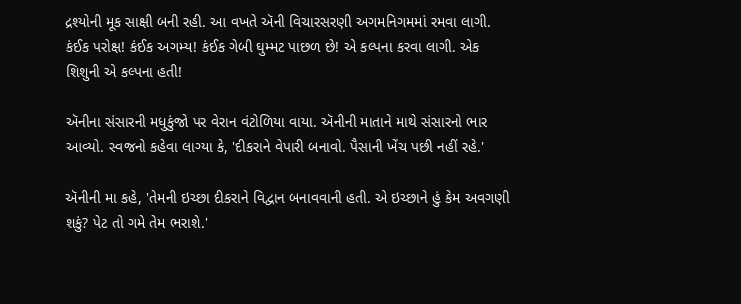દ્રશ્યોની મૂક સાક્ષી બની રહી. આ વખતે ઍની વિચારસરણી અગમનિગમમાં રમવા લાગી. કંઈક પરોક્ષ! કંઈક અગમ્ય! કંઈક ગેબી ઘુમ્મટ પાછળ છે! એ કલ્પના કરવા લાગી. એક શિશુની એ કલ્પના હતી!

ઍનીના સંસારની મધુકુંજો પર વેરાન વંટોળિયા વાયા. ઍનીની માતાને માથે સંસારનો ભાર આવ્યો. સ્વજનો કહેવા લાગ્યા કે, 'દીકરાને વેપારી બનાવો. પૈસાની ખેંચ પછી નહીં રહે.'

ઍનીની મા કહે, 'તેમની ઇચ્છા દીકરાને વિદ્વાન બનાવવાની હતી. એ ઇચ્છાને હું કેમ અવગણી શકું? પેટ તો ગમે તેમ ભરાશે.'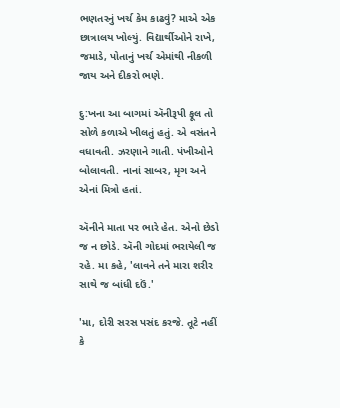ભણતરનું ખર્ચ કેમ કાઢવું? માએ એક છાત્રાલય ખોલ્યું. વિદ્યાર્થીઓને રાખે, જમાડે, પોતાનું ખર્ચ એમાંથી નીકળી જાય અને દીકરો ભણે.

દુ:ખના આ બાગમાં ઍનીરૂપી ફૂલ તો સોળે કળાએ ખીલતું હતું. એ વસંતને વધાવતી. ઝરણાને ગાતી. પંખીઓને બોલાવતી. નાનાં સાબર, મૃગ અને એનાં મિત્રો હતાં.

ઍનીને માતા પર ભારે હેત. એનો છેડો જ ન છોડે. ઍની ગોદમાં ભરાયેલી જ રહે. મા કહે, 'લાવને તને મારા શરીર સાથે જ બાંધી દઉં.'

'મા, દોરી સરસ પસંદ કરજે. તૂટે નહીં કે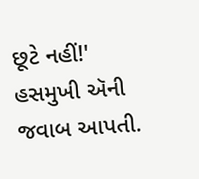છૂટે નહીં!' હસમુખી ઍની જવાબ આપતી.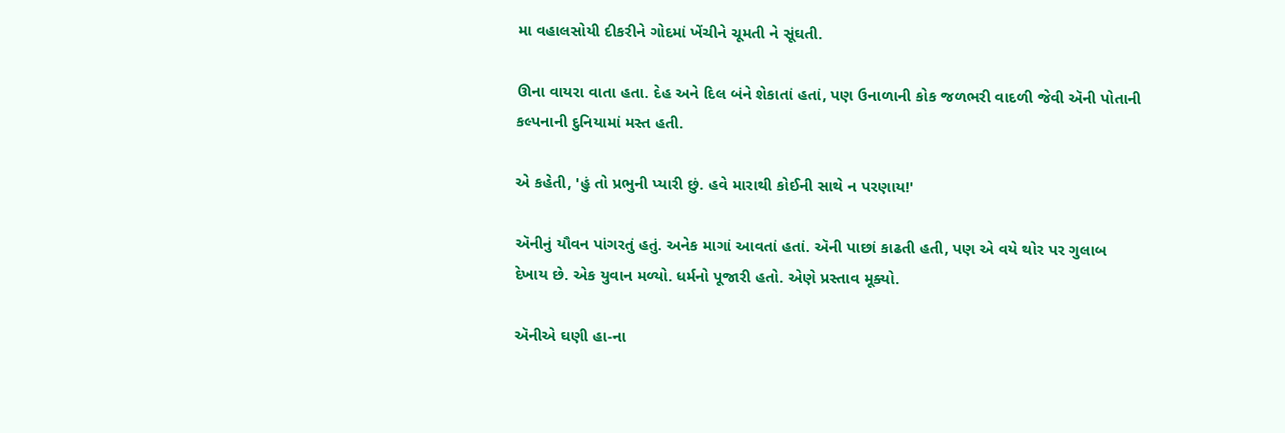મા વહાલસોયી દીકરીને ગોદમાં ખેંચીને ચૂમતી ને સૂંઘતી.

ઊના વાયરા વાતા હતા. દેહ અને દિલ બંને શેકાતાં હતાં, પણ ઉનાળાની કોક જળભરી વાદળી જેવી ઍની પોતાની કલ્પનાની દુનિયામાં મસ્ત હતી.

એ કહેતી, 'હું તો પ્રભુની પ્યારી છું. હવે મારાથી કોઈની સાથે ન પરણાય!'

ઍનીનું યૌવન પાંગરતું હતું. અનેક માગાં આવતાં હતાં. ઍની પાછાં કાઢતી હતી, પણ એ વયે થોર પર ગુલાબ દેખાય છે. એક યુવાન મળ્યો. ધર્મનો પૂજારી હતો. એણે પ્રસ્તાવ મૂક્યો.

ઍનીએ ઘણી હા-ના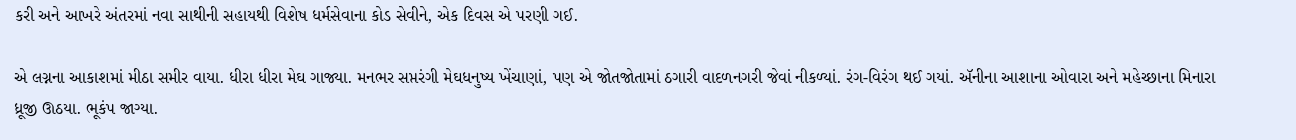કરી અને આખરે અંતરમાં નવા સાથીની સહાયથી વિશેષ ધર્મસેવાના કોડ સેવીને, એક દિવસ એ પરણી ગઈ.

એ લગ્નના આકાશમાં મીઠા સમીર વાયા. ધીરા ધીરા મેઘ ગાજ્યા. મનભર સપ્તરંગી મેઘધનુષ્ય ખેંચાણાં, પણ એ જોતજોતામાં ઠગારી વાદળનગરી જેવાં નીકળ્યાં. રંગ-વિરંગ થઈ ગયાં. ઍનીના આશાના ઓવારા અને મહેચ્છાના મિનારા ધ્રૂજી ઊઠયા. ભૂકંપ જાગ્યા.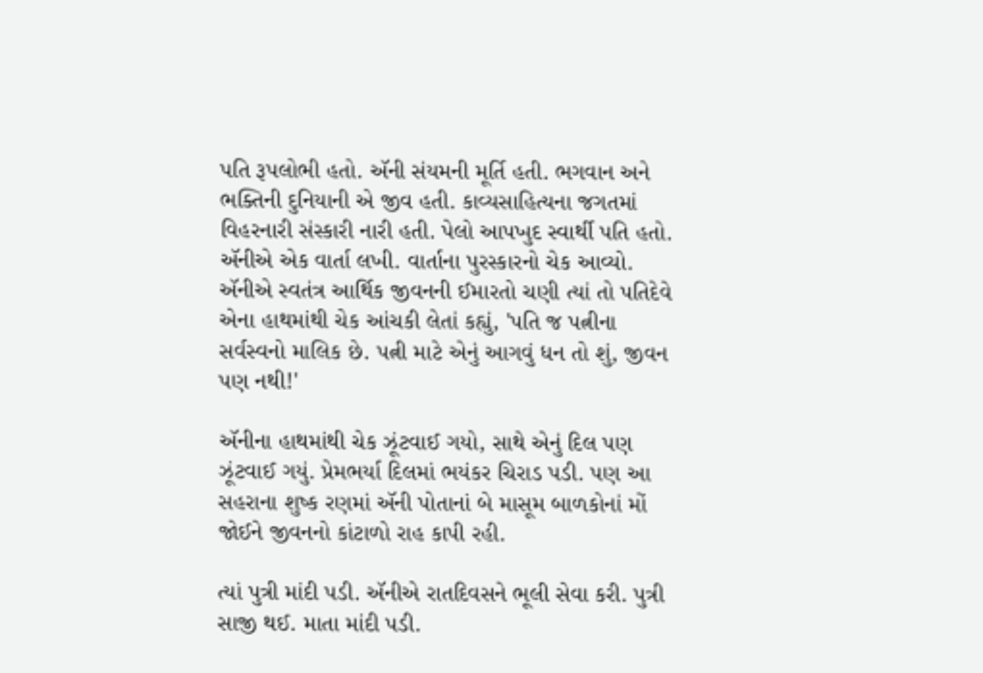પતિ રૂપલોભી હતો. ઍની સંયમની મૂર્તિ હતી. ભગવાન અને ભક્તિની દુનિયાની એ જીવ હતી. કાવ્યસાહિત્યના જગતમાં વિહરનારી સંસ્કારી નારી હતી. પેલો આપખુદ સ્વાર્થી પતિ હતો. ઍનીએ એક વાર્તા લખી. વાર્તાના પુરસ્કારનો ચેક આવ્યો. ઍનીએ સ્વતંત્ર આર્થિક જીવનની ઈમારતો ચણી ત્યાં તો પતિદેવે એના હાથમાંથી ચેક આંચકી લેતાં કહ્યું, 'પતિ જ પત્નીના સર્વસ્વનો માલિક છે. પત્ની માટે એનું આગવું ધન તો શું, જીવન પણ નથી!'

ઍનીના હાથમાંથી ચેક ઝૂંટવાઈ ગયો, સાથે એનું દિલ પણ ઝૂંટવાઈ ગયું. પ્રેમભર્યા દિલમાં ભયંકર ચિરાડ પડી. પણ આ સહરાના શુષ્ક રણમાં ઍની પોતાનાં બે માસૂમ બાળકોનાં મોં જોઈને જીવનનો કાંટાળો રાહ કાપી રહી.

ત્યાં પુત્રી માંદી પડી. ઍનીએ રાતદિવસને ભૂલી સેવા કરી. પુત્રી સાજી થઈ. માતા માંદી પડી.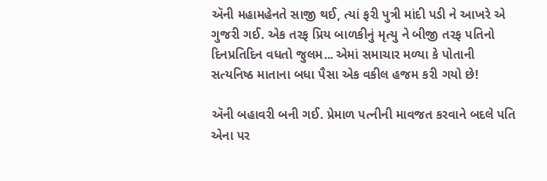ઍની મહામહેનતે સાજી થઈ, ત્યાં ફરી પુત્રી માંદી પડી ને આખરે એ ગુજરી ગઈ. એક તરફ પ્રિય બાળકીનું મૃત્યુ ને બીજી તરફ પતિનો દિનપ્રતિદિન વધતો જુલમ... એમાં સમાચાર મળ્યા કે પોતાની સત્યનિષ્ઠ માતાના બધા પૈસા એક વકીલ હજમ કરી ગયો છે!

ઍની બહાવરી બની ગઈ. પ્રેમાળ પત્નીની માવજત કરવાને બદલે પતિ એના પર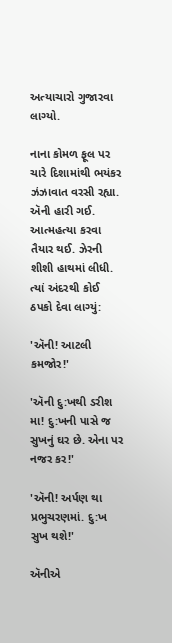અત્યાચારો ગુજારવા લાગ્યો.

નાના કોમળ ફૂલ પર ચારે દિશામાંથી ભયંકર ઝંઝાવાત વરસી રહ્યા. ઍની હારી ગઈ. આત્મહત્યા કરવા તૈયાર થઈ. ઝેરની શીશી હાથમાં લીધી. ત્યાં અંદરથી કોઈ ઠપકો દેવા લાગ્યું:

'ઍની! આટલી કમજોર!'

'ઍની દુ:ખથી ડરીશ મા! દુ:ખની પાસે જ સુખનું ઘર છે. એના પર નજર કર!'

'ઍની! અર્પણ થા પ્રભુચરણમાં. દુ:ખ સુખ થશે!'

ઍનીએ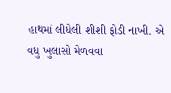હાથમાં લીધેલી શીશી ફોડી નાખી. એ વધુ ખુલાસો મેળવવા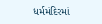ધર્મમંદિરમાં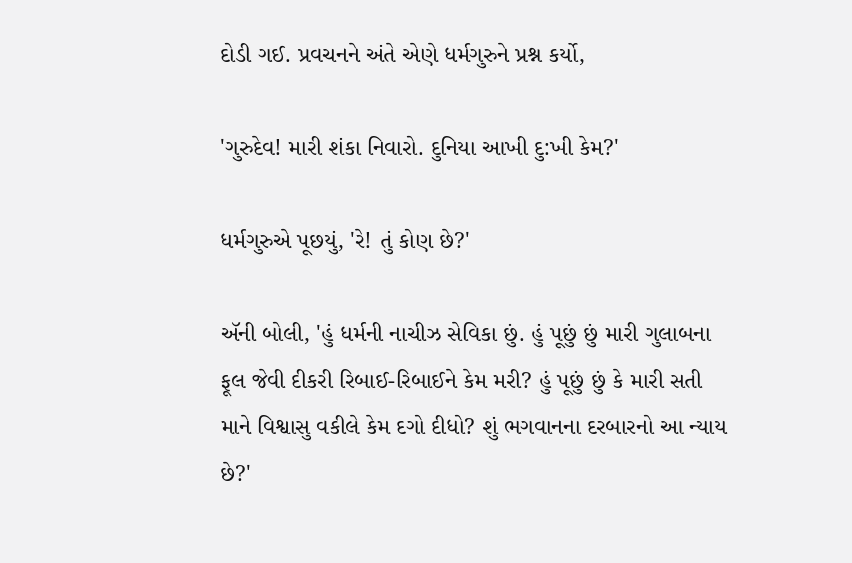દોડી ગઈ. પ્રવચનને અંતે એણે ધર્મગુરુને પ્રશ્ન કર્યો,

'ગુરુદેવ! મારી શંકા નિવારો. દુનિયા આખી દુ:ખી કેમ?'

ધર્મગુરુએ પૂછયું, 'રે! તું કોણ છે?'

ઍની બોલી, 'હું ધર્મની નાચીઝ સેવિકા છું. હું પૂછું છું મારી ગુલાબના ફૂલ જેવી દીકરી રિબાઈ-રિબાઈને કેમ મરી? હું પૂછું છું કે મારી સતી માને વિશ્વાસુ વકીલે કેમ દગો દીધો? શું ભગવાનના દરબારનો આ ન્યાય છે?'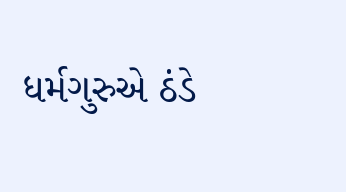ધર્મગુરુએ ઠંડે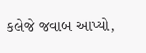કલેજે જવાબ આપ્યો,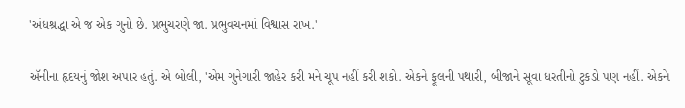'અંધશ્રદ્ધા એ જ એક ગુનો છે. પ્રભુચરણે જા. પ્રભુવચનમાં વિશ્વાસ રાખ.'

ઍનીના હૃદયનું જોશ અપાર હતું. એ બોલી, 'એમ ગુનેગારી જાહેર કરી મને ચૂપ નહીં કરી શકો. એકને ફૂલની પથારી, બીજાને સૂવા ધરતીનો ટુકડો પણ નહીં. એકને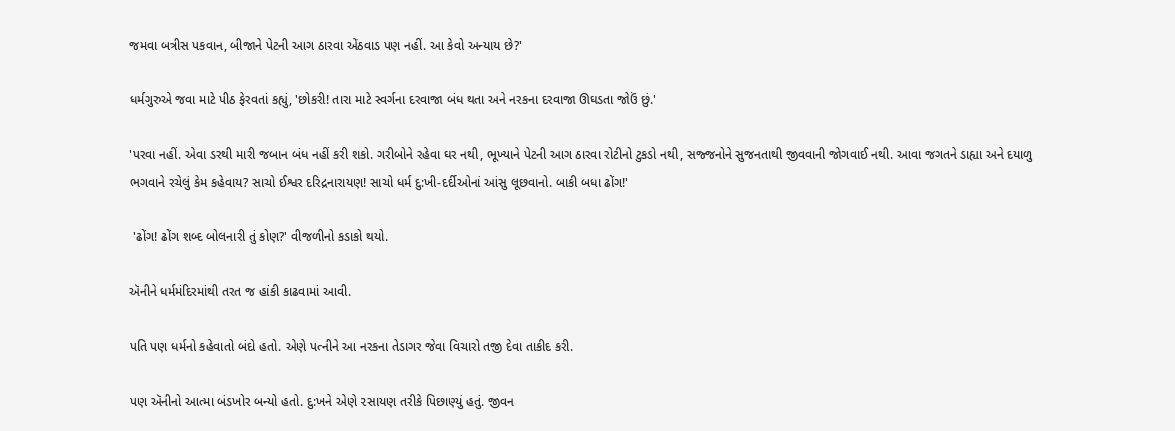જમવા બત્રીસ પકવાન, બીજાને પેટની આગ ઠારવા એંઠવાડ પણ નહીં. આ કેવો અન્યાય છે?'

ધર્મગુરુએ જવા માટે પીઠ ફેરવતાં કહ્યું, 'છોકરી! તારા માટે સ્વર્ગના દરવાજા બંધ થતા અને નરકના દરવાજા ઊઘડતા જોઉં છું.'

'પરવા નહીં. એવા ડરથી મારી જબાન બંધ નહીં કરી શકો. ગરીબોને રહેવા ઘર નથી, ભૂખ્યાને પેટની આગ ઠારવા રોટીનો ટુકડો નથી, સજ્જનોને સુજનતાથી જીવવાની જોગવાઈ નથી. આવા જગતને ડાહ્યા અને દયાળુ ભગવાને રચેલું કેમ કહેવાય? સાચો ઈશ્વર દરિદ્રનારાયણ! સાચો ધર્મ દુ:ખી-દર્દીઓનાં આંસુ લૂછવાનો. બાકી બધા ઢોંગ!'

 'ઢોંગ! ઢોંગ શબ્દ બોલનારી તું કોણ?' વીજળીનો કડાકો થયો.

ઍનીને ધર્મમંદિરમાંથી તરત જ હાંકી કાઢવામાં આવી.

પતિ પણ ધર્મનો કહેવાતો બંદો હતો. એણે પત્નીને આ નરકના તેડાગર જેવા વિચારો તજી દેવા તાકીદ કરી.

પણ ઍનીનો આત્મા બંડખોર બન્યો હતો. દુ:ખને એણે ૨સાયણ તરીકે પિછાણ્યું હતું. જીવન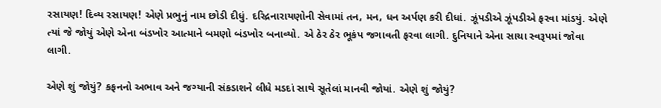રસાયણ! દિવ્ય રસાયણ! એણે પ્રભુનું નામ છોડી દીધું. દરિદ્રનારાયણોની સેવામાં તન, મન, ધન અર્પણ કરી દીધાં. ઝૂંપડીએ ઝૂંપડીએ ફરવા માંડયું. એણે ત્યાં જે જોયું એણે એના બંડખોર આત્માને બમણો બંડખોર બનાવ્યો. એ ઠેર ઠેર ભૂકંપ જગાવતી ફરવા લાગી. દુનિયાને એના સાચા સ્વરૂપમાં જોવા લાગી.

એણે શું જોયું? કફનનો અભાવ અને જગ્યાની સંકડાશને લીધે મડદાં સાથે સૂતેલાં માનવી જોયાં. એણે શું જોયું?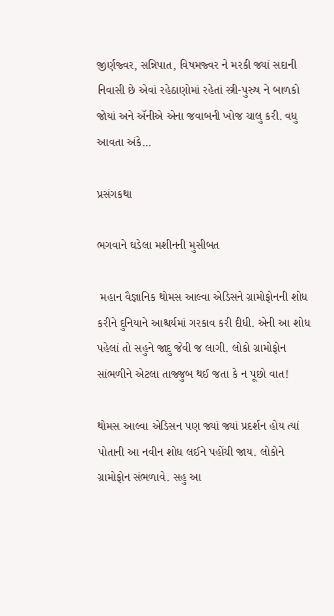જીર્ણજ્વર, સન્નિપાત, વિષમજ્વર ને મરકી જ્યાં સદાની નિવાસી છે એવાં રહેઠાણોમાં રહેતાં સ્ત્રી-પુરુષ ને બાળકો જોયાં અને ઍનીએ એના જવાબની ખોજ ચાલુ કરી. વધુ આવતા અંકે...

પ્રસંગકથા

ભગવાને ઘડેલા મશીનની મુસીબત

 મહાન વૈજ્ઞાનિક થોમસ આલ્વા એડિસને ગ્રામોફોનની શોધ કરીને દુનિયાને આશ્ચર્યમાં ગરકાવ કરી દીધી. એની આ શોધ પહેલાં તો સહુને જાદુ જેવી જ લાગી. લોકો ગ્રામોફોન સાંભળીને એટલા તાજ્જુબ થઈ જતા કે ન પૂછો વાત!

થોમસ આલ્વા એડિસન પણ જ્યાં જ્યાં પ્રદર્શન હોય ત્યાં પોતાની આ નવીન શોધ લઈને પહોંચી જાય. લોકોને ગ્રામોફોન સંભળાવે. સહુ આ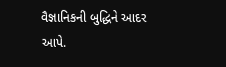વૈજ્ઞાનિકની બુદ્ધિને આદર આપે.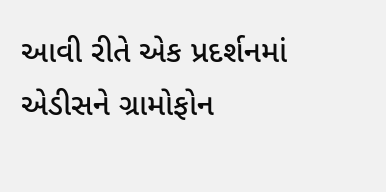આવી રીતે એક પ્રદર્શનમાં એડીસને ગ્રામોફોન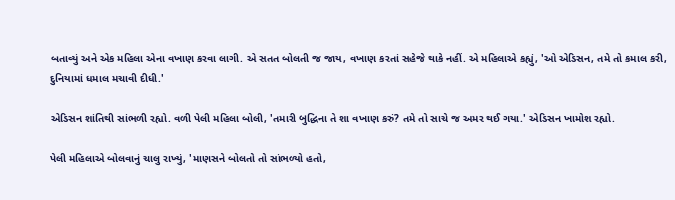બતાવ્યું અને એક મહિલા એના વખાણ કરવા લાગી. એ સતત બોલતી જ જાય, વખાણ કરતાં સહેજે થાકે નહીં. એ મહિલાએ કહ્યું, 'ઓ એડિસન, તમે તો કમાલ કરી, દુનિયામાં ધમાલ મચાવી દીધી.'

એડિસન શાંતિથી સાંભળી રહ્યો. વળી પેલી મહિલા બોલી, 'તમારી બુદ્ધિના તે શા વખાણ કરું? તમે તો સાચે જ અમર થઈ ગયા.' એડિસન ખામોશ રહ્યો.

પેલી મહિલાએ બોલવાનું ચાલુ રાખ્યું, 'માણસને બોલતો તો સાંભળ્યો હતો,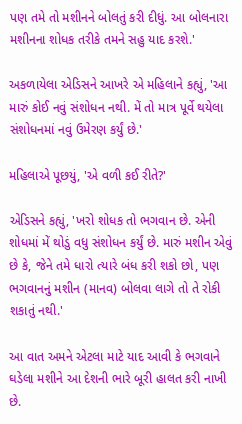પણ તમે તો મશીનને બોલતું કરી દીધું. આ બોલનારા મશીનના શોધક તરીકે તમને સહુ યાદ કરશે.'

અકળાયેલા એડિસને આખરે એ મહિલાને કહ્યું, 'આ મારું કોઈ નવું સંશોધન નથી. મેં તો માત્ર પૂર્વે થયેલા સંશોધનમાં નવું ઉમેરણ કર્યું છે.'

મહિલાએ પૂછયું, 'એ વળી કઈ રીતે?'

એડિસને કહ્યું, 'ખરો શોધક તો ભગવાન છે. એની શોધમાં મેં થોડું વધુ સંશોધન કર્યું છે. મારું મશીન એવું છે કે, જેને તમે ધારો ત્યારે બંધ કરી શકો છો, પણ ભગવાનનું મશીન (માનવ) બોલવા લાગે તો તે રોકી શકાતું નથી.'

આ વાત અમને એટલા માટે યાદ આવી કે ભગવાને ઘડેલા મશીને આ દેશની ભારે બૂરી હાલત કરી નાખી છે.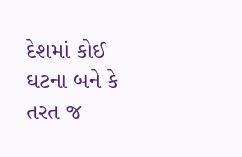દેશમાં કોઈ ઘટના બને કે તરત જ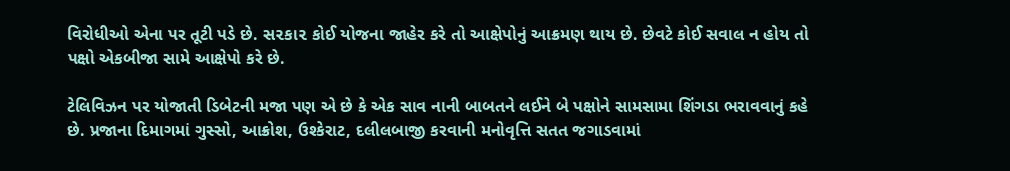વિરોધીઓ એના પર તૂટી પડે છે. સ૨કા૨ કોઈ યોજના જાહેર કરે તો આક્ષેપોનું આક્રમણ થાય છે. છેવટે કોઈ સવાલ ન હોય તો પક્ષો એકબીજા સામે આક્ષેપો કરે છે.

ટેલિવિઝન પર યોજાતી ડિબેટની મજા પણ એ છે કે એક સાવ નાની બાબતને લઈને બે પક્ષોને સામસામા શિંગડા ભરાવવાનું કહે છે. પ્રજાના દિમાગમાં ગુસ્સો, આક્રોશ, ઉશ્કેરાટ, દલીલબાજી કરવાની મનોવૃત્તિ સતત જગાડવામાં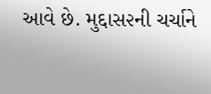આવે છે. મુદ્દાસ૨ની ચર્ચાને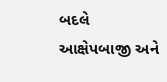બદલે આક્ષેપબાજી અને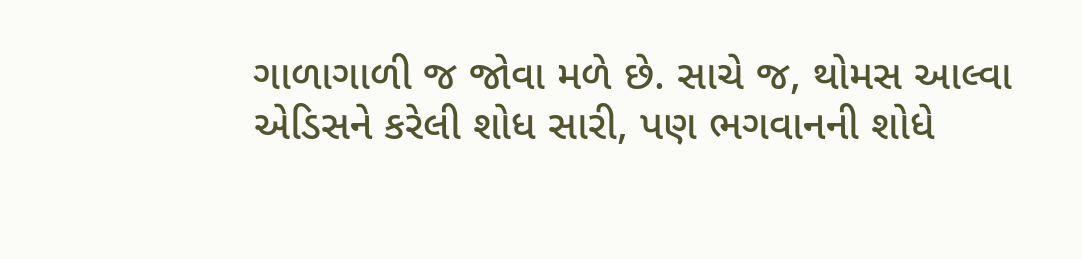ગાળાગાળી જ જોવા મળે છે. સાચે જ, થોમસ આલ્વા એડિસને કરેલી શોધ સારી, પણ ભગવાનની શોધે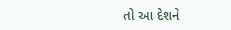તો આ દેશને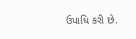ઉપાધિ કરી છે.